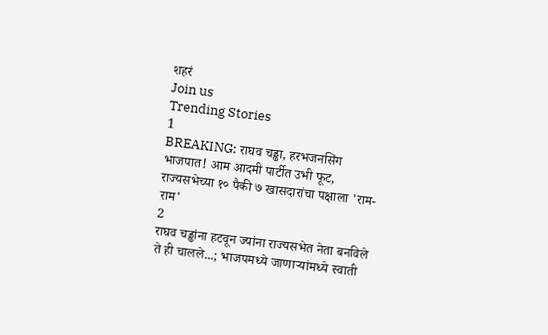शहरं
Join us
Trending Stories
1
BREAKING: राघव चड्ढा, हरभजनसिंग भाजपात! आम आदमी पार्टीत उभी फूट, राज्यसभेच्या १० पैकी ७ खासदारांचा पक्षाला 'राम-राम'
2
राघव चड्ढांना हटवून ज्यांना राज्यसभेत नेता बनविले ते ही चालले...; भाजपमध्ये जाणाऱ्यांमध्ये स्वाती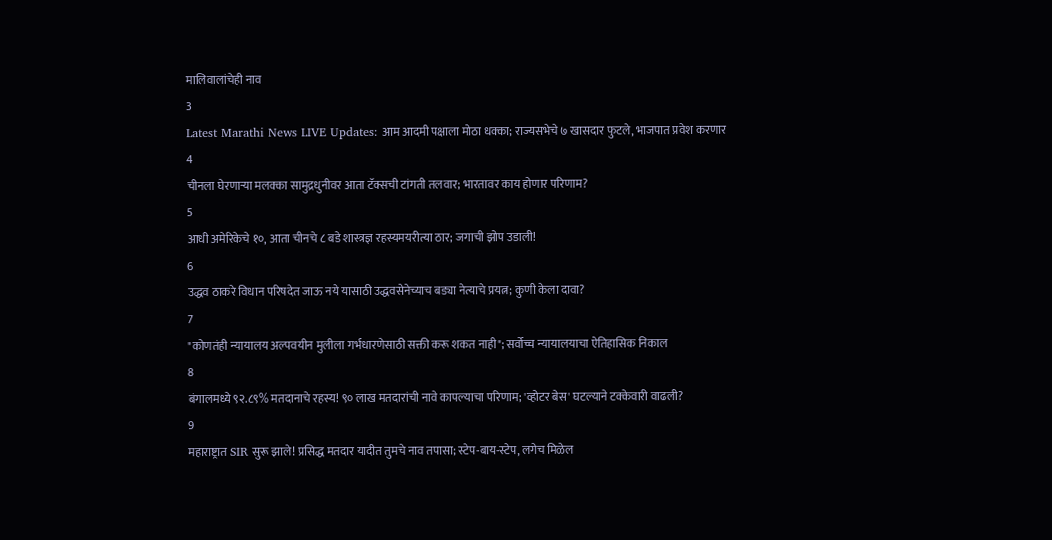मालिवालांचेही नाव
3
Latest Marathi News LIVE Updates: आम आदमी पक्षाला मोठा धक्का; राज्यसभेचे ७ खासदार फुटले, भाजपात प्रवेश करणार
4
चीनला घेरणाऱ्या मलक्का सामुद्रधुनीवर आता टॅक्सची टांगती तलवार; भारतावर काय होणार परिणाम?
5
आधी अमेरिकेचे १०, आता चीनचे ८ बडे शास्त्रज्ञ रहस्यमयरीत्या ठार; जगाची झोप उडाली!
6
उद्धव ठाकरे विधान परिषदेत जाऊ नये यासाठी उद्धवसेनेच्याच बड्या नेत्याचे प्रयत्न; कुणी केला दावा?
7
"कोणतंही न्यायालय अल्पवयीन मुलीला गर्भधारणेसाठी सक्ती करू शकत नाही"; सर्वोच्च न्यायालयाचा ऐतिहासिक निकाल
8
बंगालमध्ये ९२.८९% मतदानाचे रहस्य! ९० लाख मतदारांची नावे कापल्याचा परिणाम; 'व्होटर बेस' घटल्याने टक्केवारी वाढली?
9
महाराष्ट्रात SIR सुरू झाले! प्रसिद्ध मतदार यादीत तुमचे नाव तपासा; स्टेप-बाय-स्टेप, लगेच मिळेल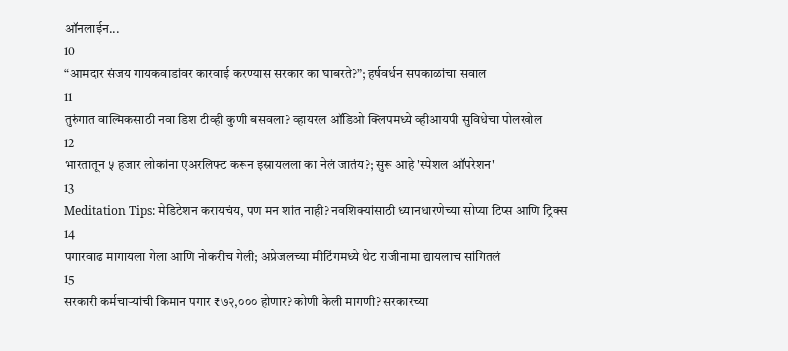ऑनलाईन...
10
“आमदार संजय गायकवाडांवर कारवाई करण्यास सरकार का घाबरते?”; हर्षवर्धन सपकाळांचा सवाल
11
तुरुंगात वाल्मिकसाठी नवा डिश टीव्ही कुणी बसवला? व्हायरल ऑडिओ क्लिपमध्ये व्हीआयपी सुविधेचा पोलखोल
12
भारतातून ५ हजार लोकांना एअरलिफ्ट करून इस्रायलला का नेलं जातंय?; सुरू आहे 'स्पेशल ऑपरेशन'
13
Meditation Tips: मेडिटेशन करायचंय, पण मन शांत नाही? नवशिक्यांसाठी ध्यानधारणेच्या सोप्या टिप्स आणि ट्रिक्स
14
पगारवाढ मागायला गेला आणि नोकरीच गेली; अप्रेजलच्या मीटिंगमध्ये थेट राजीनामा द्यायलाच सांगितलं
15
सरकारी कर्मचाऱ्यांची किमान पगार ₹७२,००० होणार? कोणी केली मागणी? सरकारच्या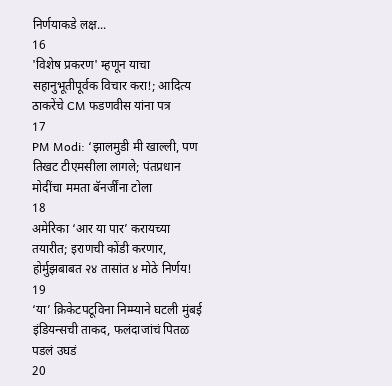निर्णयाकडे लक्ष...
16
'विशेष प्रकरण' म्हणून याचा सहानुभूतीपूर्वक विचार करा!; आदित्य ठाकरेंचे CM फडणवीस यांना पत्र
17
PM Modi: ‘झालमुडी मी खाल्ली, पण तिखट टीएमसीला लागले; पंतप्रधान मोदींचा ममता बॅनर्जींना टोला
18
अमेरिका ‘आर या पार’ करायच्या तयारीत; इराणची कोंडी करणार, होर्मुझबाबत २४ तासांत ४ मोठे निर्णय!
19
‘या’ क्रिकेटपटूविना निम्म्याने घटली मुंबई इंडियन्सची ताकद, फलंदाजांचं पितळ पडलं उघडं
20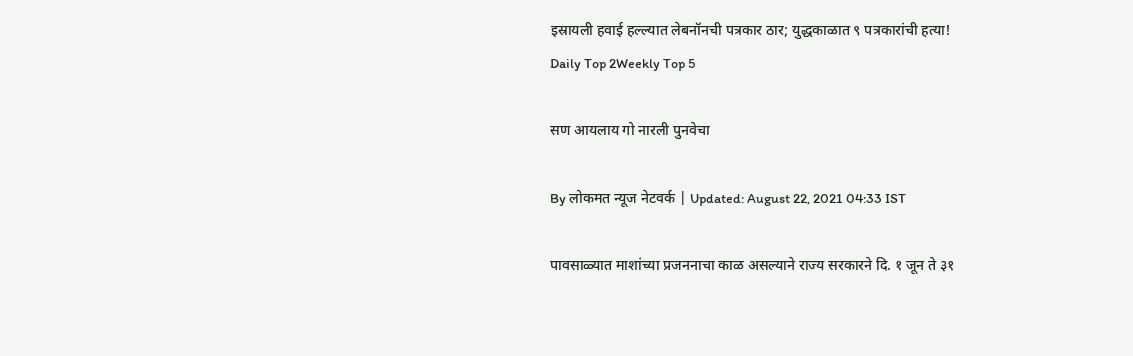इस्रायली हवाई हल्ल्यात लेबनॉनची पत्रकार ठार; युद्धकाळात ९ पत्रकारांची हत्या!
Daily Top 2Weekly Top 5

सण आयलाय गो नारली पुनवेचा

By लोकमत न्यूज नेटवर्क | Updated: August 22, 2021 04:33 IST

पावसाळ्यात माशांच्या प्रजननाचा काळ असल्याने राज्य सरकारने दि. १ जून ते ३१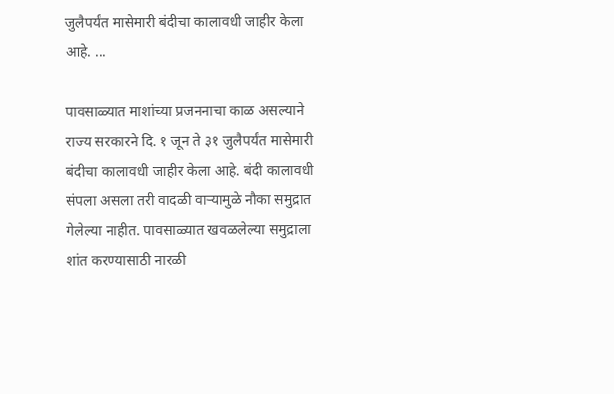जुलैपर्यंत मासेमारी बंदीचा कालावधी जाहीर केला आहे. ...

पावसाळ्यात माशांच्या प्रजननाचा काळ असल्याने राज्य सरकारने दि. १ जून ते ३१ जुलैपर्यंत मासेमारी बंदीचा कालावधी जाहीर केला आहे. बंदी कालावधी संपला असला तरी वादळी वाऱ्यामुळे नौका समुद्रात गेलेल्या नाहीत. पावसाळ्यात खवळलेल्या समुद्राला शांत करण्यासाठी नारळी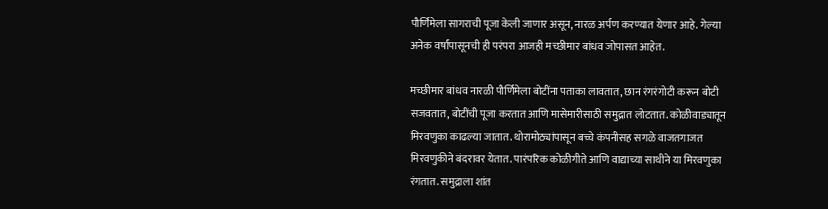पौर्णिमेला सागराची पूजा केली जाणार असून, नारळ अर्पण करण्यात येणार आहे. गेल्या अनेक वर्षांपासूनची ही परंपरा आजही मच्छीमार बांधव जोपासत आहेत.

मच्छीमार बांधव नारळी पौर्णिमेला बोटींना पताका लावतात, छान रंगरंगोटी करून बोटी सजवतात, बोटींची पूजा करतात आणि मासेमारीसाठी समुद्रात लोटतात. कोळीवाड्यातून मिरवणुका काढल्या जातात. थोरामोठ्यांपासून बच्चे कंपनीसह सगळे वाजतगाजत मिरवणुकीने बंदरावर येतात. पारंपरिक कोळीगीते आणि वाद्याच्या साथीने या मिरवणुका रंगतात. समुद्राला शांत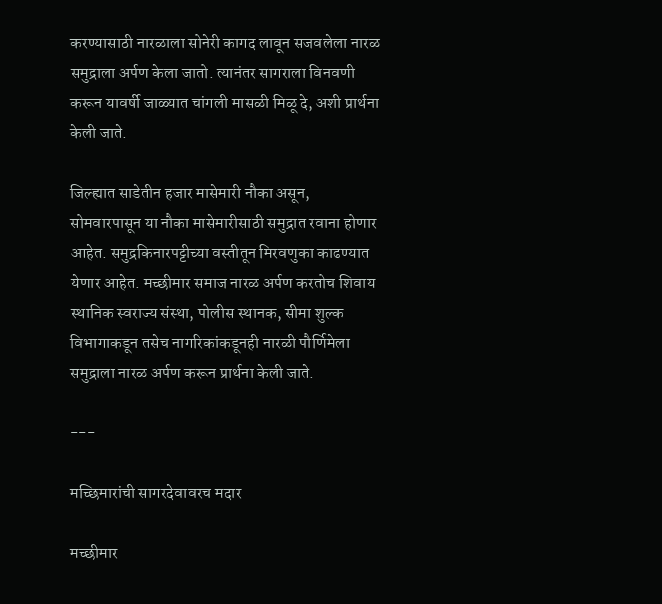करण्यासाठी नारळाला सोनेरी कागद लावून सजवलेला नारळ समुद्राला अर्पण केला जातो. त्यानंतर सागराला विनवणी करून यावर्षी जाळ्यात चांगली मासळी मिळू दे, अशी प्रार्थना केली जाते.

जिल्ह्यात साडेतीन हजार मासेमारी नौका असून, सोमवारपासून या नौका मासेमारीसाठी समुद्रात रवाना होणार आहेत. समुद्रकिनारपट्टीच्या वस्तीतून मिरवणुका काढण्यात येणार आहेत. मच्छीमार समाज नारळ अर्पण करतोच शिवाय स्थानिक स्वराज्य संस्था, पोलीस स्थानक, सीमा शुल्क विभागाकडून तसेच नागरिकांकडूनही नारळी पौर्णिमेला समुद्राला नारळ अर्पण करून प्रार्थना केली जाते.

---

मच्छिमारांची सागरदेवावरच मदार

मच्छीमार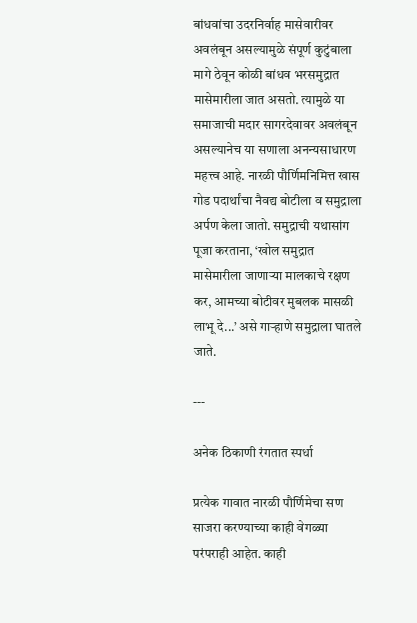बांधवांचा उदरनिर्वाह मासेवारीवर अवलंबून असल्यामुळे संपूर्ण कुटुंबाला मागे ठेवून कोळी बांधव भरसमुद्रात मासेमारीला जात असतो. त्यामुळे या समाजाची मदार सागरदेवावर अवलंबून असल्यानेच या सणाला अनन्यसाधारण महत्त्व आहे. नारळी पौर्णिमनिमित्त खास गोड पदार्थांचा नैवद्य बोटीला व समुद्राला अर्पण केला जातो. समुद्राची यथासांग पूजा करताना, ‘खोल समुद्रात मासेमारीला जाणाऱ्या मालकाचे रक्षण कर, आमच्या बोटीवर मुबलक मासळी लाभू दे...’ असे गाऱ्हाणे समुद्राला घातले जाते.

---

अनेक ठिकाणी रंगतात स्पर्धा

प्रत्येक गावात नारळी पौर्णिमेचा सण साजरा करण्याच्या काही वेगळ्या परंपराही आहेत. काही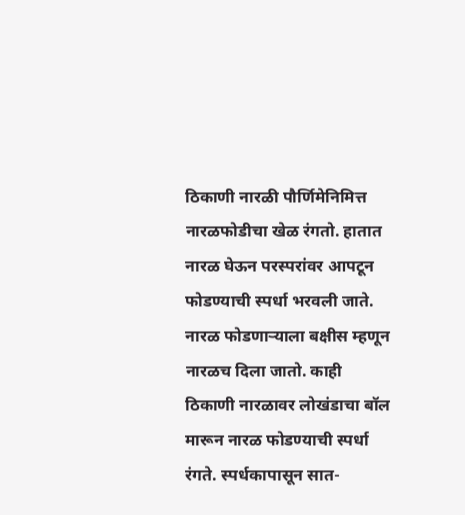ठिकाणी नारळी पौर्णिमेनिमित्त नारळफोडीचा खेळ रंगतो. हातात नारळ घेऊन परस्परांवर आपटून फोडण्याची स्पर्धा भरवली जाते. नारळ फोडणाऱ्याला बक्षीस म्हणून नारळच दिला जातो. काही ठिकाणी नारळावर लोखंडाचा बॉल मारून नारळ फोडण्याची स्पर्धा रंगते. स्पर्धकापासून सात-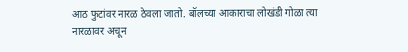आठ फुटांवर नारळ ठेवला जातो. बॉलच्या आकाराचा लोखंडी गोळा त्या नारळावर अचून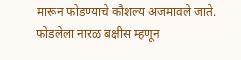मारून फोडण्याचे कौशल्य अजमावले जाते. फोडलेला नारळ बक्षीस म्हणून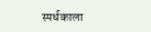स्पर्धकाला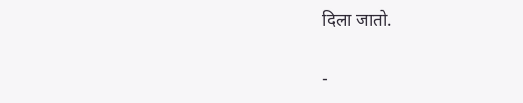दिला जातो.

-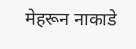मेहरून नाकाडे